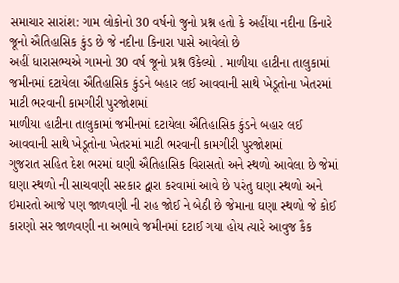સમાચાર સારાંશ: ગામ લોકોનો 30 વર્ષનો જુનો પ્રશ્ન હતો કે અહીંયા નદીના કિનારે જૂનો ઐતિહાસિક કુંડ છે જે નદીના કિનારા પાસે આવેલો છે
અહીં ધારાસભ્યએ ગામનો 30 વર્ષ જૂનો પ્રશ્ન ઉકેલ્યો . માળીયા હાટીના તાલુકામાં જમીનમાં દટાયેલા ઐતિહાસિક કુંડને બહાર લઈ આવવાની સાથે ખેડૂતોના ખેતરમાં માટી ભરવાની કામગીરી પુરજોશમાં
માળીયા હાટીના તાલુકામાં જમીનમાં દટાયેલા ઐતિહાસિક કુંડને બહાર લઈ આવવાની સાથે ખેડૂતોના ખેતરમાં માટી ભરવાની કામગીરી પુરજોશમાં
ગુજરાત સહિત દેશ ભરમાં ઘણી ઐતિહાસિક વિરાસતો અને સ્થળો આવેલા છે જેમાં ઘણા સ્થળો ની સાચવણી સરકાર દ્વારા કરવામાં આવે છે પરંતુ ઘણા સ્થળો અને ઇમારતો આજે પણ જાળવણી ની રાહ જોઈ ને બેઠી છે જેમાના ઘણા સ્થળો જે કોઈ કારણો સર જાળવણી ના અભાવે જમીનમાં દટાઈ ગયા હોય ત્યારે આવુજ કૈક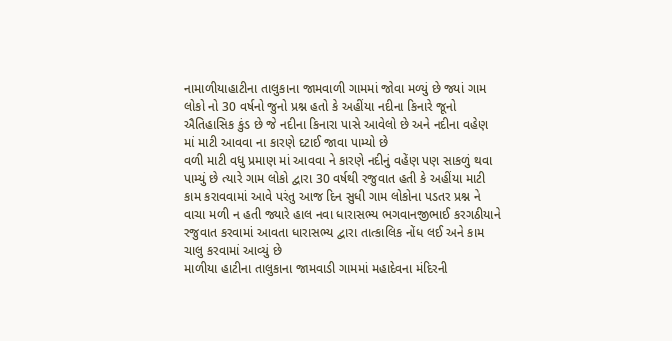નામાળીયાહાટીના તાલુકાના જામવાળી ગામમાં જોવા મળ્યું છે જ્યાં ગામ લોકો નો 30 વર્ષનો જુનો પ્રશ્ન હતો કે અહીંયા નદીના કિનારે જૂનો ઐતિહાસિક કુંડ છે જે નદીના કિનારા પાસે આવેલો છે અને નદીના વહેણ માં માટી આવવા ના કારણે દટાઈ જાવા પામ્યો છે
વળી માટી વધુ પ્રમાણ માં આવવા ને કારણે નદીનું વહેંણ પણ સાકળું થવા પામ્યું છે ત્યારે ગામ લોકો દ્વારા 30 વર્ષથી રજુવાત હતી કે અહીંયા માટી કામ કરાવવામાં આવે પરંતુ આજ દિન સુધી ગામ લોકોના પડતર પ્રશ્ન ને વાચા મળી ન હતી જ્યારે હાલ નવા ધારાસભ્ય ભગવાનજીભાઈ કરગઠીયાને રજુવાત કરવામાં આવતા ધારાસભ્ય દ્વારા તાત્કાલિક નોંધ લઈ અને કામ ચાલુ કરવામાં આવ્યું છે
માળીયા હાટીના તાલુકાના જામવાડી ગામમાં મહાદેવના મંદિરની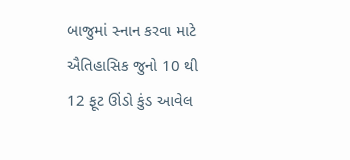બાજુમાં સ્નાન કરવા માટે ઐતિહાસિક જુનો 10 થી 12 ફૂટ ઊંડો કુંડ આવેલ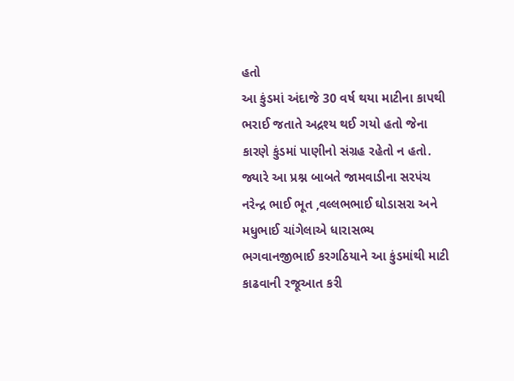હતો
આ કુંડમાં અંદાજે 30 વર્ષ થયા માટીના કાપથી ભરાઈ જતાતે અદ્રશ્ય થઈ ગયો હતો જેના કારણે કુંડમાં પાણીનો સંગ્રહ રહેતો ન હતો.
જ્યારે આ પ્રશ્ન બાબતે જામવાડીના સરપંચ નરેન્દ્ર ભાઈ ભૂત ,વલ્લભભાઈ ઘોડાસરા અને મધુભાઈ ચાંગેલાએ ધારાસભ્ય ભગવાનજીભાઈ કરગઠિયાને આ કુંડમાંથી માટી કાઢવાની રજૂઆત કરી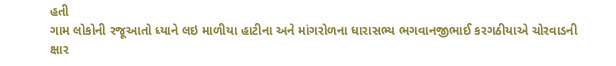હતી
ગામ લોકોની રજૂઆતો ધ્યાને લઇ માળીયા હાટીના અને માંગરોળના ધારાસભ્ય ભગવાનજીભાઈ કરગઠીયાએ ચોરવાડની ક્ષાર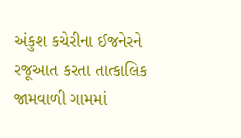અંકુશ કચેરીના ઈજનેરને રજૂઆત કરતા તાત્કાલિક જામવાળી ગામમાં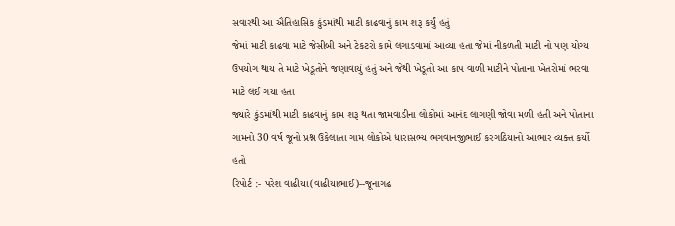સવારથી આ ઐતિહાસિક કુંડમાંથી માટી કાઢવાનું કામ શરૂ કર્યું હતું
જેમાં માટી કાઢવા માટે જેસીબી અને ટેકટરો કામે લગાડવામાં આવ્યા હતા જેમાં નીકળતી માટી નો પણ યોગ્ય ઉપયોગ થાય તે માટે ખેડૂતોને જણાવાયું હતું અને જેથી ખેડૂતો આ કાપ વાળી માટીને પોતાના ખેતરોમાં ભરવા માટે લઈ ગયા હતા
જ્યારે કુંડમાંથી માટી કાઢવાનું કામ શરૂ થતા જામવાડીના લોકોમાં આનંદ લાગણી જોવા મળી હતી અને પોતાના ગામનો 30 વર્ષ જૂનો પ્રશ્ન ઉકેલાતા ગામ લોકોએ ધારાસભ્ય ભગવાનજીભાઈ કરગઠિયાનો આભાર વ્યક્ત કર્યો હતો
રિપોર્ટ :- પરેશ વાઢીયા(વાઢીયાભાઈ)--જૂનાગઢ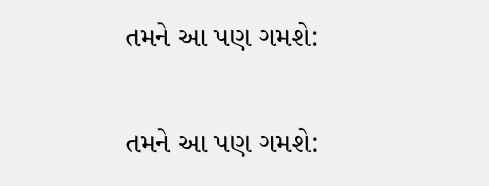તમને આ પણ ગમશે:


તમને આ પણ ગમશે: